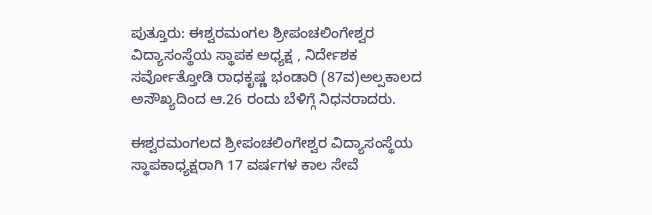ಪುತ್ತೂರು: ಈಶ್ವರಮಂಗಲ ಶ್ರೀಪಂಚಲಿಂಗೇಶ್ವರ ವಿದ್ಯಾಸಂಸ್ಥೆಯ ಸ್ಥಾಪಕ ಅಧ್ಯಕ್ಷ , ನಿರ್ದೇಶಕ ಸರ್ವೋತ್ತೋಡಿ ರಾಧಕೃಷ್ಣ ಭಂಡಾರಿ (87ವ)ಅಲ್ಪಕಾಲದ ಅಸೌಖ್ಯದಿಂದ ಆ.26 ರಂದು ಬೆಳಿಗ್ಗೆ ನಿಧನರಾದರು.

ಈಶ್ವರಮಂಗಲದ ಶ್ರೀಪಂಚಲಿಂಗೇಶ್ವರ ವಿದ್ಯಾಸಂಸ್ಥೆಯ ಸ್ಥಾಪಕಾಧ್ಯಕ್ಷರಾಗಿ 17 ವರ್ಷಗಳ ಕಾಲ ಸೇವೆ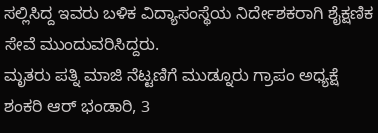ಸಲ್ಲಿಸಿದ್ದ ಇವರು ಬಳಿಕ ವಿದ್ಯಾಸಂಸ್ಥೆಯ ನಿರ್ದೇಶಕರಾಗಿ ಶೈಕ್ಷಣಿಕ ಸೇವೆ ಮುಂದುವರಿಸಿದ್ದರು.
ಮೃತರು ಪತ್ನಿ ಮಾಜಿ ನೆಟ್ಟಣಿಗೆ ಮುಡ್ನೂರು ಗ್ರಾಪಂ ಅಧ್ಯಕ್ಷೆ ಶಂಕರಿ ಆರ್ ಭಂಡಾರಿ, 3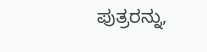ಪುತ್ರರನ್ನು,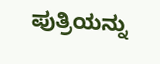ಪುತ್ರಿಯನ್ನು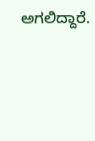ಅಗಲಿದ್ದಾರೆ.